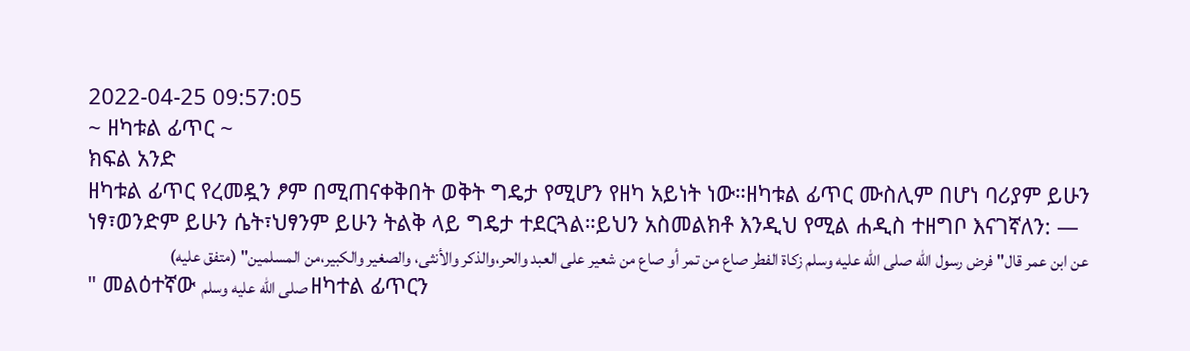2022-04-25 09:57:05
~ ዘካቱል ፊጥር ~
ክፍል አንድ
ዘካቱል ፊጥር የረመዷን ፆም በሚጠናቀቅበት ወቅት ግዴታ የሚሆን የዘካ አይነት ነው።ዘካቱል ፊጥር ሙስሊም በሆነ ባሪያም ይሁን ነፃ፣ወንድም ይሁን ሴት፣ህፃንም ይሁን ትልቅ ላይ ግዴታ ተደርጓል።ይህን አስመልክቶ እንዲህ የሚል ሐዲስ ተዘግቦ እናገኛለን: —
عن ابن عمر قال" فرض رسول الله صلى الله عليه وسلم زكاة الفطر صاع من تمر أو صاع من شعير على العبد والحر،والذكر والأنثى، والصغير والكبير،من المسلمين" (متفق عليه)
" መልዕተኛው صلى الله عليه وسلم ዘካተል ፊጥርን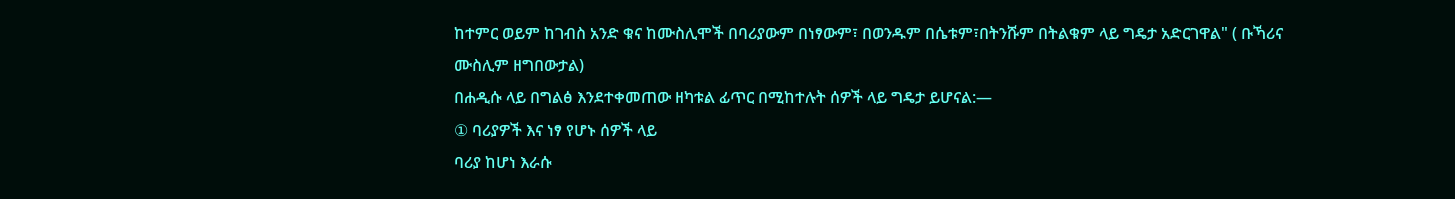ከተምር ወይም ከገብስ አንድ ቁና ከሙስሊሞች በባሪያውም በነፃውም፣ በወንዱም በሴቱም፣በትንሹም በትልቁም ላይ ግዴታ አድርገዋል" ( ቡኻሪና ሙስሊም ዘግበውታል)
በሐዲሱ ላይ በግልፅ እንደተቀመጠው ዘካቱል ፊጥር በሚከተሉት ሰዎች ላይ ግዴታ ይሆናል:—
① ባሪያዎች እና ነፃ የሆኑ ሰዎች ላይ
ባሪያ ከሆነ እራሱ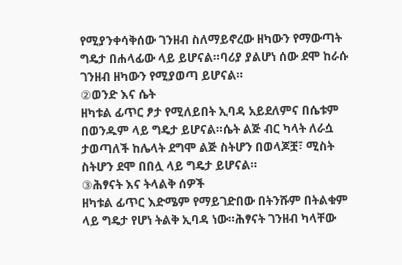የሚያንቀሳቅሰው ገንዘብ ስለማይኖረው ዘካውን የማውጣት ግዴታ በሐላፊው ላይ ይሆናል።ባሪያ ያልሆነ ሰው ደሞ ከራሱ ገንዘብ ዘካውን የሚያወጣ ይሆናል።
②ወንድ እና ሴት
ዘካቱል ፊጥር ፆታ የሚለይበት ኢባዳ አይደለምና በሴቱም በወንዱም ላይ ግዴታ ይሆናል።ሴት ልጅ ብር ካላት ለራሷ ታወጣለች ከሌላት ደግሞ ልጅ ስትሆን በወላጆቿ፣ ሚስት ስትሆን ደሞ በበሏ ላይ ግዴታ ይሆናል።
③ሕፃናት እና ትላልቅ ሰዎች
ዘካቱል ፊጥር እድሜም የማይገድበው በትንሹም በትልቁም ላይ ግዴታ የሆነ ትልቅ ኢባዳ ነው።ሕፃናት ገንዘብ ካላቸው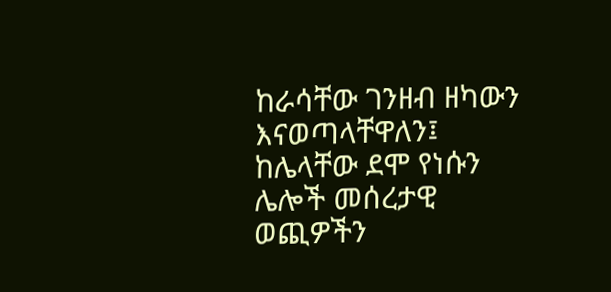ከራሳቸው ገንዘብ ዘካውን እናወጣላቸዋለን፤ ከሌላቸው ደሞ የነሱን ሌሎች መሰረታዊ ወጪዎችን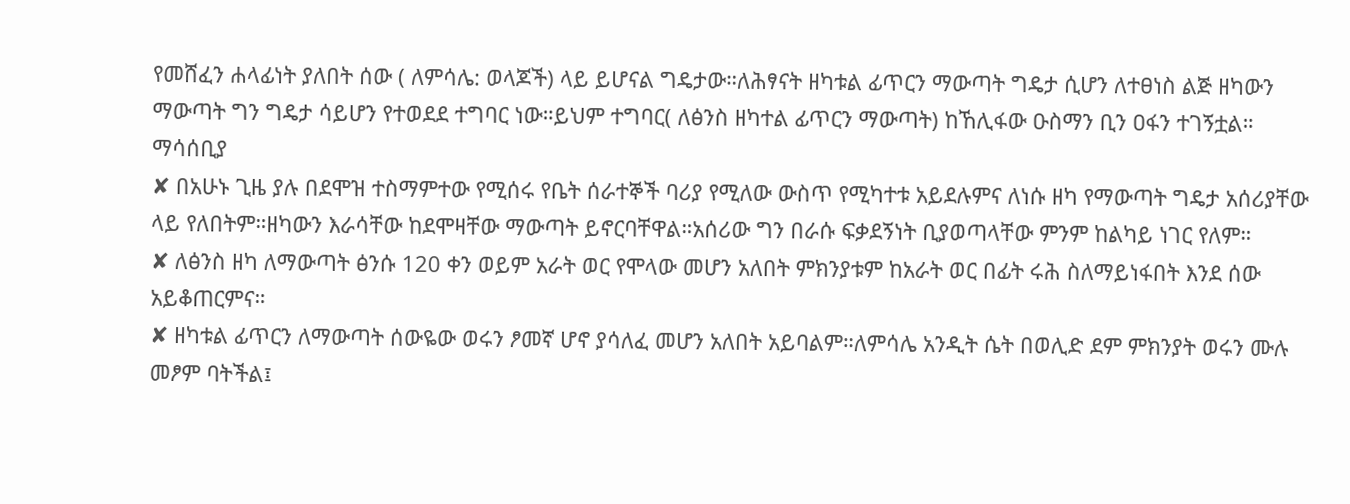የመሸፈን ሐላፊነት ያለበት ሰው ( ለምሳሌ: ወላጆች) ላይ ይሆናል ግዴታው።ለሕፃናት ዘካቱል ፊጥርን ማውጣት ግዴታ ሲሆን ለተፀነስ ልጅ ዘካውን ማውጣት ግን ግዴታ ሳይሆን የተወደደ ተግባር ነው።ይህም ተግባር( ለፅንስ ዘካተል ፊጥርን ማውጣት) ከኸሊፋው ዑስማን ቢን ዐፋን ተገኝቷል።
ማሳሰቢያ
✘ በአሁኑ ጊዜ ያሉ በደሞዝ ተስማምተው የሚሰሩ የቤት ሰራተኞች ባሪያ የሚለው ውስጥ የሚካተቱ አይደሉምና ለነሱ ዘካ የማውጣት ግዴታ አሰሪያቸው ላይ የለበትም።ዘካውን እራሳቸው ከደሞዛቸው ማውጣት ይኖርባቸዋል።አሰሪው ግን በራሱ ፍቃደኝነት ቢያወጣላቸው ምንም ከልካይ ነገር የለም።
✘ ለፅንስ ዘካ ለማውጣት ፅንሱ 120 ቀን ወይም አራት ወር የሞላው መሆን አለበት ምክንያቱም ከአራት ወር በፊት ሩሕ ስለማይነፋበት እንደ ሰው አይቆጠርምና።
✘ ዘካቱል ፊጥርን ለማውጣት ሰውዬው ወሩን ፆመኛ ሆኖ ያሳለፈ መሆን አለበት አይባልም።ለምሳሌ አንዲት ሴት በወሊድ ደም ምክንያት ወሩን ሙሉ መፆም ባትችል፤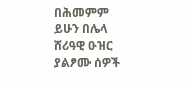በሕመምም ይሁን በሌላ ሸሪዓዊ ዑዝር ያልፆሙ ሰዎች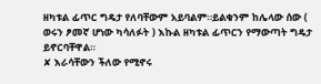ዘካቱል ፊጥር ግዴታ የለባቸውም አይባልም።ይልቁንም ከሌላው ሰው ( ወሩን ፆመኛ ሆነው ካሳለፉት ) እኩል ዘካቱል ፊጥርን የማውጣት ግዴታ ይኖርባቸዋል።
✘ እራሳቸውን ችለው የሚኖሩ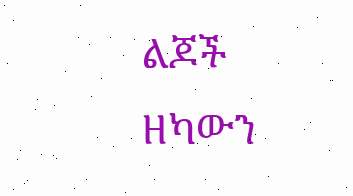ልጆች ዘካውን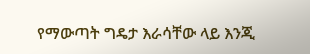የማውጣት ግዴታ እራሳቸው ላይ እንጂ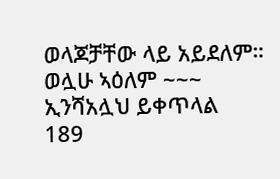ወላጆቻቸው ላይ አይደለም።
ወሏሁ ኣዕለም ~~~
ኢንሻአሏህ ይቀጥላል
189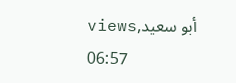viewsأبو سعيد, 06:57